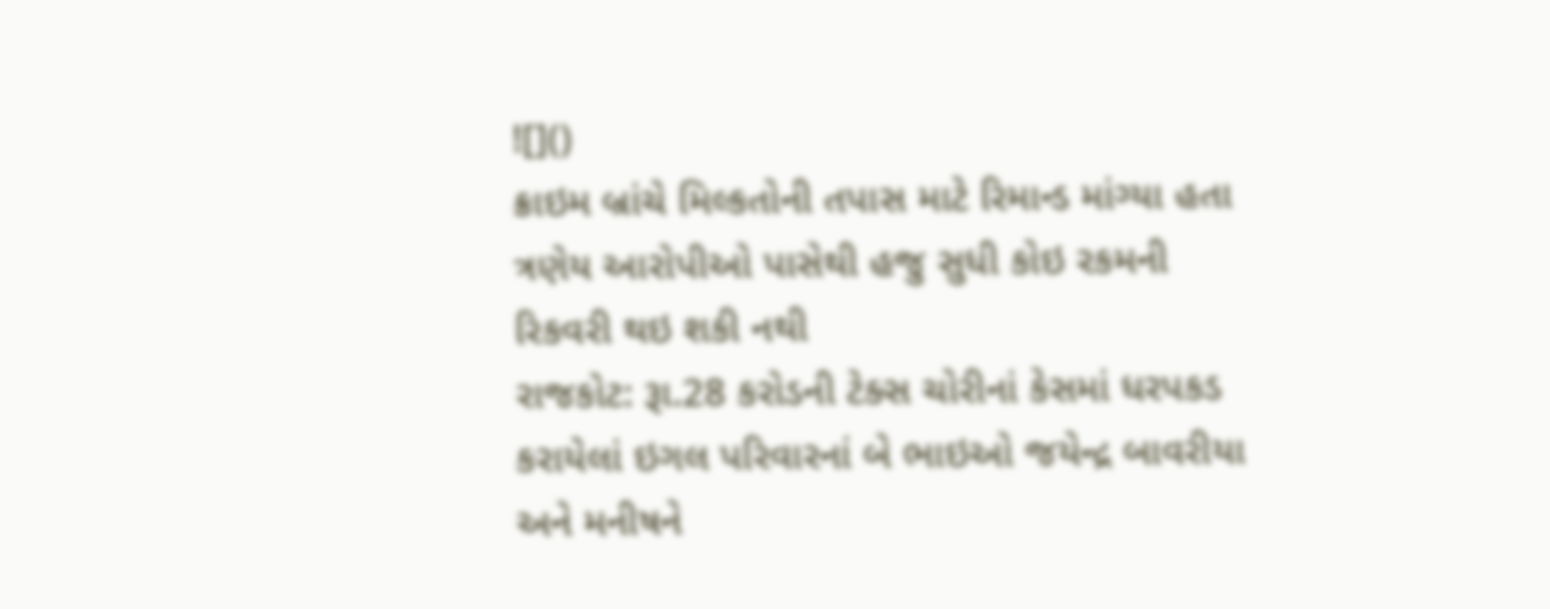![]()
ક્રાઇમ બ્રાંચે મિલ્કતોની તપાસ માટે રિમાન્ડ માંગ્યા હતા
ત્રણેય આરોપીઓ પાસેથી હજુ સુધી કોઇ રકમની રિકવરી થઇ શકી નથી
રાજકોટ: રૂા.28 કરોડની ટેક્સ ચોરીનાં કેસમાં ધરપકડ કરાયેલાં ઇગલ પરિવારનાં બે ભાઇઓ જયેન્દ્ર બાવરીયા અને મનીષને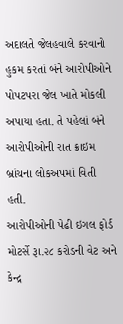અદાલતે જેલહવાલે કરવાનો હુકમ કરતાં બંને આરોપીઓને પોપટપરા જેલ ખાતે મોકલી અપાયા હતા. તે પહેલાં બંને આરોપીઓની રાત ક્રાઇમ બ્રાંચના લોકઅપમાં વિતી હતી.
આરોપીઓની પેઢી ઇગલ ફોર્ડ મોટર્સે રૂા.૨૮ કરોડની વેટ અને કેન્દ્ર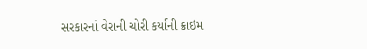સરકારનાં વેરાની ચોરી કર્યાની ક્રાઇમ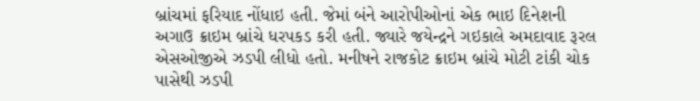બ્રાંચમાં ફરિયાદ નોંધાઇ હતી. જેમાં બંને આરોપીઓનાં એક ભાઇ દિનેશની અગાઉ ક્રાઇમ બ્રાંચે ધરપકડ કરી હતી. જ્યારે જયેન્દ્રને ગઇકાલે અમદાવાદ રૂરલ એસઓજીએ ઝડપી લીધો હતો. મનીષને રાજકોટ ક્રાઇમ બ્રાંચે મોટી ટાંકી ચોક પાસેથી ઝડપી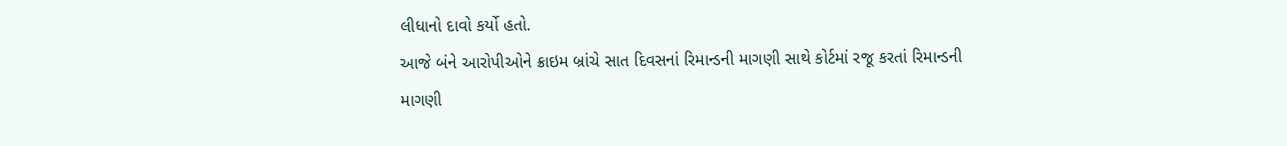લીધાનો દાવો કર્યો હતો.
આજે બંને આરોપીઓને ક્રાઇમ બ્રાંચે સાત દિવસનાં રિમાન્ડની માગણી સાથે કોર્ટમાં રજૂ કરતાં રિમાન્ડની માગણી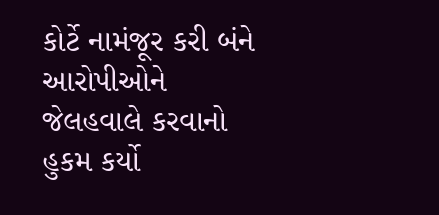કોર્ટે નામંજૂર કરી બંને આરોપીઓને જેલહવાલે કરવાનો હુકમ કર્યો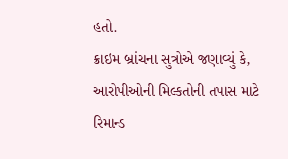હતો.
ક્રાઇમ બ્રાંચના સુત્રોએ જણાવ્યું કે, આરોપીઓની મિલ્કતોની તપાસ માટે રિમાન્ડ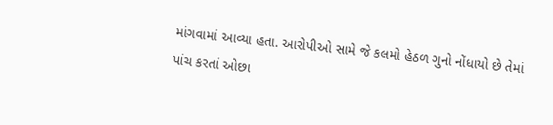માંગવામાં આવ્યા હતા. આરોપીઓ સામે જે કલમો હેઠળ ગુનો નોંધાયો છે તેમાં પાંચ કરતાં ઓછા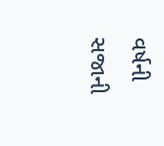વર્ષની સજાની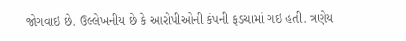જોગવાઇ છે. ઉલ્લેખનીય છે કે આરોપીઓની કંપની ફડચામાં ગઇ હતી. ત્રણેય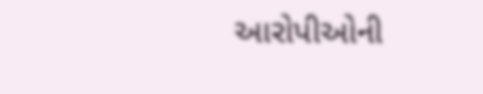આરોપીઓની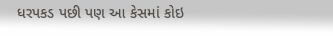ધરપકડ પછી પણ આ કેસમાં કોઇ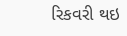રિકવરી થઇ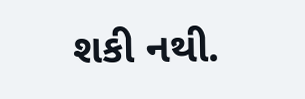શકી નથી.